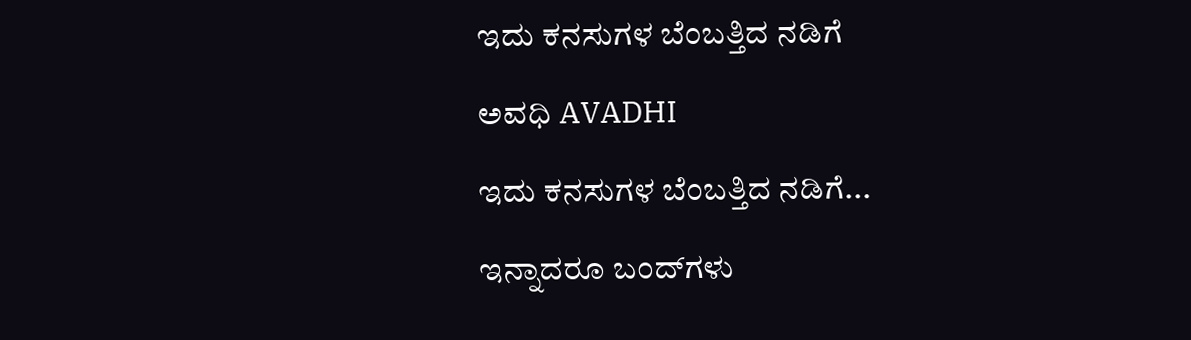ಇದು ಕನಸುಗಳ ಬೆಂಬತ್ತಿದ ನಡಿಗೆ‍

ಅವಧಿ AVADHI

ಇದು ಕನಸುಗಳ ಬೆಂಬತ್ತಿದ ನಡಿಗೆ...

ಇನ್ನಾದರೂ ಬಂದ್‍ಗಳು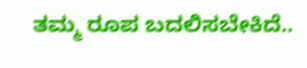ತಮ್ಮ ರೂಪ ಬದಲಿಸಬೇಕಿದೆ..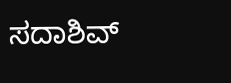ಸದಾಶಿವ್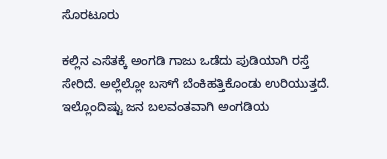ಸೊರಟೂರು

ಕಲ್ಲಿನ ಎಸೆತಕ್ಕೆ ಅಂಗಡಿ ಗಾಜು ಒಡೆದು ಪುಡಿಯಾಗಿ ರಸ್ತೆ ಸೇರಿದೆ. ಅಲ್ಲೆಲ್ಲೋ ಬಸ್‍ಗೆ ಬೆಂಕಿಹತ್ತಿಕೊಂಡು ಉರಿಯುತ್ತದೆ. ಇಲ್ಲೊಂದಿಷ್ಟು ಜನ ಬಲವಂತವಾಗಿ ಅಂಗಡಿಯ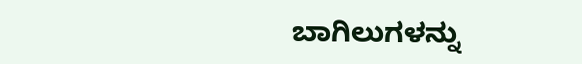ಬಾಗಿಲುಗಳನ್ನು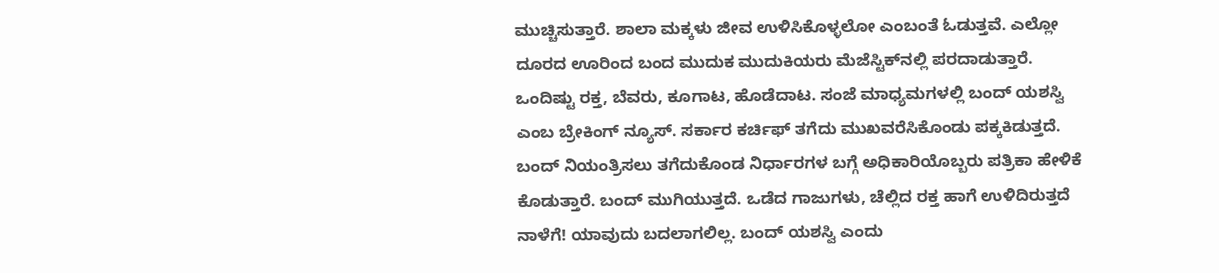ಮುಚ್ಚಿಸುತ್ತಾರೆ. ಶಾಲಾ ಮಕ್ಕಳು ಜೀವ ಉಳಿಸಿಕೊಳ್ಳಲೋ ಎಂಬಂತೆ ಓಡುತ್ತವೆ. ಎಲ್ಲೋ ದೂರದ ಊರಿಂದ ಬಂದ ಮುದುಕ ಮುದುಕಿಯರು ಮೆಜೆಸ್ಟಿಕ್‍ನಲ್ಲಿ ಪರದಾಡುತ್ತಾರೆ. ಒಂದಿಷ್ಟು ರಕ್ತ, ಬೆವರು, ಕೂಗಾಟ, ಹೊಡೆದಾಟ. ಸಂಜೆ ಮಾಧ್ಯಮಗಳಲ್ಲಿ ಬಂದ್ ಯಶಸ್ವಿ ಎಂಬ ಬ್ರೇಕಿಂಗ್ ನ್ಯೂಸ್. ಸರ್ಕಾರ ಕರ್ಚಿಫ್ ತಗೆದು ಮುಖವರೆಸಿಕೊಂಡು ಪಕ್ಕಕಿಡುತ್ತದೆ. ಬಂದ್ ನಿಯಂತ್ರಿಸಲು ತಗೆದುಕೊಂಡ ನಿರ್ಧಾರಗಳ ಬಗ್ಗೆ ಅಧಿಕಾರಿಯೊಬ್ಬರು ಪತ್ರಿಕಾ ಹೇಳಿಕೆ ಕೊಡುತ್ತಾರೆ. ಬಂದ್ ಮುಗಿಯುತ್ತದೆ. ಒಡೆದ ಗಾಜುಗಳು, ಚೆಲ್ಲಿದ ರಕ್ತ ಹಾಗೆ ಉಳಿದಿರುತ್ತದೆ ನಾಳೆಗೆ! ಯಾವುದು ಬದಲಾಗಲಿಲ್ಲ. ಬಂದ್ ಯಶಸ್ವಿ ಎಂದು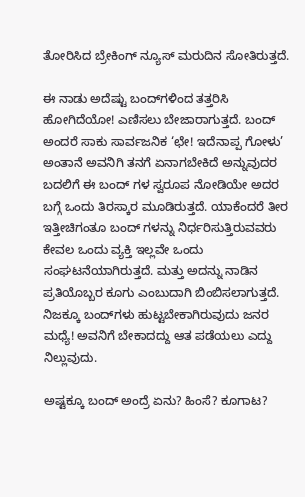ತೋರಿಸಿದ ಬ್ರೇಕಿಂಗ್ ನ್ಯೂಸ್ ಮರುದಿನ ಸೋತಿರುತ್ತದೆ.

ಈ ನಾಡು ಅದೆಷ್ಟು ಬಂದ್‍ಗಳಿಂದ ತತ್ತರಿಸಿ ಹೋಗಿದೆಯೋ! ಎಣಿಸಲು ಬೇಜಾರಾಗುತ್ತದೆ. ಬಂದ್ ಅಂದರೆ ಸಾಕು ಸಾರ್ವಜನಿಕ ‘ಛೇ! ಇದೆನಾಪ್ಪ ಗೋಳು’ ಅಂತಾನೆ ಅವನಿಗಿ ತನಗೆ ಏನಾಗಬೇಕಿದೆ ಅನ್ನುವುದರ ಬದಲಿಗೆ ಈ ಬಂದ್ ಗಳ ಸ್ವರೂಪ ನೋಡಿಯೇ ಅದರ ಬಗ್ಗೆ ಒಂದು ತಿರಸ್ಕಾರ ಮೂಡಿರುತ್ತದೆ. ಯಾಕೆಂದರೆ ತೀರ ಇತ್ತೀಚಿಗಂತೂ ಬಂದ್ ಗಳನ್ನು ನಿರ್ಧರಿಸುತ್ತಿರುವವರು ಕೇವಲ ಒಂದು ವ್ಯಕ್ತಿ ಇಲ್ಲವೇ ಒಂದು ಸಂಘಟನೆಯಾಗಿರುತ್ತದೆ. ಮತ್ತು ಅದನ್ನು ನಾಡಿನ ಪ್ರತಿಯೊಬ್ಬರ ಕೂಗು ಎಂಬುದಾಗಿ ಬಿಂಬಿಸಲಾಗುತ್ತದೆ. ನಿಜಕ್ಕೂ ಬಂದ್‍ಗಳು ಹುಟ್ಟಬೇಕಾಗಿರುವುದು ಜನರ ಮಧ್ಯೆ! ಅವನಿಗೆ ಬೇಕಾದದ್ದು ಆತ ಪಡೆಯಲು ಎದ್ದು ನಿಲ್ಲುವುದು.

ಅಷ್ಟಕ್ಕೂ ಬಂದ್ ಅಂದ್ರೆ ಏನು? ಹಿಂಸೆ? ಕೂಗಾಟ?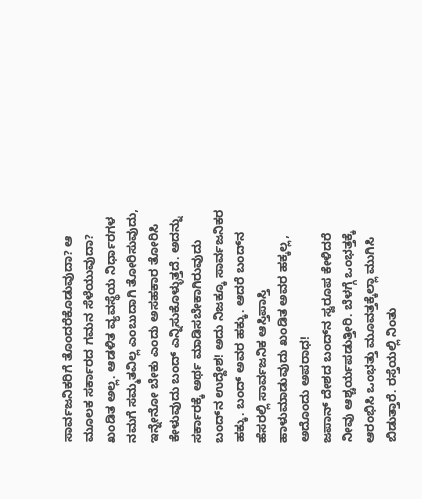ಸಾರ್ವಜನಿಕರಿಗೆ ತೊಂದರೆಕೊಡುವುದಾ? ಆ ಮೂಲಕ ಸರ್ಕಾರದ ಗಮನ ಸೆಳೆಯುವುದಾ? ಖಂಡಿತ ಅಲ್ಲ. ಆಡಳಿತ ವ್ಯವಸ್ಥೆಯ ನಿರ್ಧಾರಗಳ ನಮಗೆ ಸಮ್ಮತವಿಲ್ಲ ಎಂಬುದಾಗಿ ತೋರಿಸುವುದು, ಇನ್ನೇನೋ ಬೇಕು ಎಂದು ಅಸಹಕಾರ ತೋರಿಸಿ ಕೇಳುವುದು ಬಂದ್ ಎನ್ನಿಸುಕೊಳ್ಳುತ್ತದೆ. ಅದನ್ನು ಸರ್ಕಾರಕ್ಕೆ ಅರ್ಥ ಮಾಡಿಸಬೇಕಾಗಿರುವುದು ಬಂದ್‍ನ ಉದ್ದೇಶ! ಅದು ನಿಜಕ್ಕೂ ಸಾರ್ವಜನಿಕರ ಹಕ್ಕು. ಬಂದ್ ಅವರ ಹಕ್ಕು. ಆದರೆ ಬಂದ್‍ನ ಹೆಸರಲ್ಲಿ ಸಾರ್ವಜನಿಕ ಆಸ್ತಿಪಾಸ್ತಿ ಹಾಳುಮಾಡುವುದು ಖಂಡಿತ ಅವರ ಹಕ್ಕಲ್ಲ, ಅದೊಂದು ಅಪರಾಧ!
ಜಪಾನ್ ದೇಶದ ಬಂದ್‍ನ ಸ್ವರೂಪ ಕೇಳಿದರೆ ನೀವು ಆಶ್ಚರ್ಯಪಡುತ್ತೀರಿ. ಬೆಳಗ್ಗೆ ಒಂಭತ್ತಕ್ಕೆ ಆರಂಭಿಸಿ ಒಂಭತ್ತು ಮೂವತ್ತಕ್ಕೆಲ್ಲಾ ಮುಗಿಸಿ ಬಿಡುತ್ತಾರೆ. ರಸ್ತೆಯಲ್ಲಿ ನಿಂತು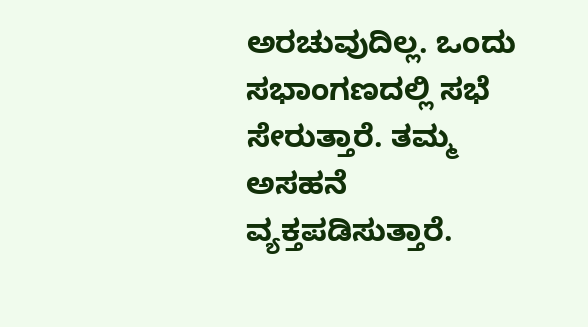ಅರಚುವುದಿಲ್ಲ. ಒಂದು ಸಭಾಂಗಣದಲ್ಲಿ ಸಭೆ ಸೇರುತ್ತಾರೆ. ತಮ್ಮ ಅಸಹನೆ ವ್ಯಕ್ತಪಡಿಸುತ್ತಾರೆ.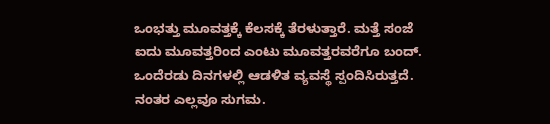ಒಂಭತ್ತು ಮೂವತ್ತಕ್ಕೆ ಕೆಲಸಕ್ಕೆ ತೆರಳುತ್ತಾರೆ. ಮತ್ತೆ ಸಂಜೆ ಐದು ಮೂವತ್ತರಿಂದ ಎಂಟು ಮೂವತ್ತರವರೆಗೂ ಬಂದ್. ಒಂದೆರಡು ದಿನಗಳಲ್ಲಿ ಆಡಳಿತ ವ್ಯವಸ್ಥೆ ಸ್ಪಂದಿಸಿರುತ್ತದೆ. ನಂತರ ಎಲ್ಲವೂ ಸುಗಮ.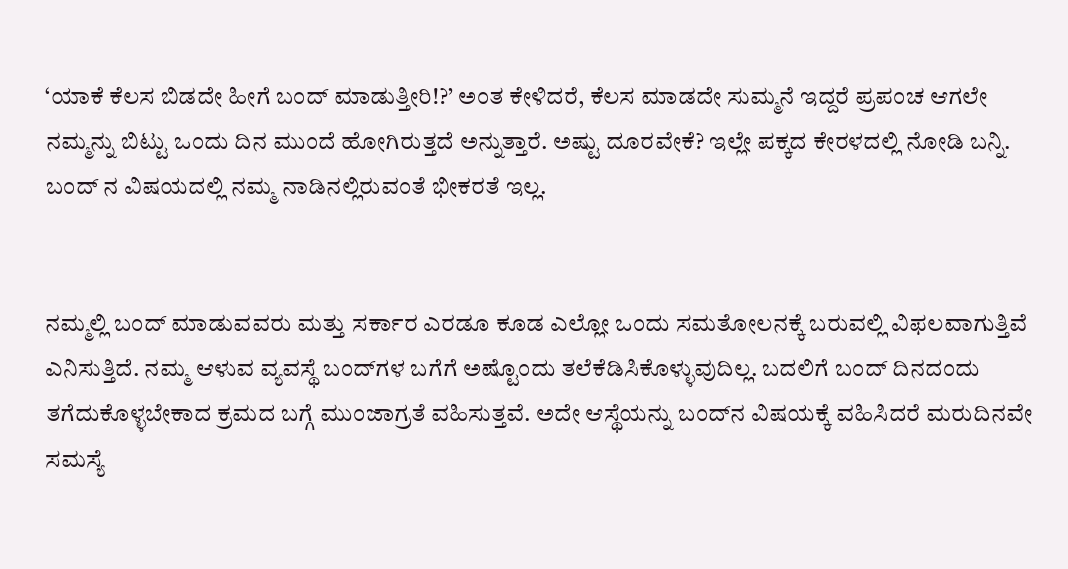‘ಯಾಕೆ ಕೆಲಸ ಬಿಡದೇ ಹೀಗೆ ಬಂದ್ ಮಾಡುತ್ತೀರಿ!?’ ಅಂತ ಕೇಳಿದರೆ, ಕೆಲಸ ಮಾಡದೇ ಸುಮ್ಮನೆ ಇದ್ದರೆ ಪ್ರಪಂಚ ಆಗಲೇ ನಮ್ಮನ್ನು ಬಿಟ್ಟು ಒಂದು ದಿನ ಮುಂದೆ ಹೋಗಿರುತ್ತದೆ ಅನ್ನುತ್ತಾರೆ. ಅಷ್ಟು ದೂರವೇಕೆ? ಇಲ್ಲೇ ಪಕ್ಕದ ಕೇರಳದಲ್ಲಿ ನೋಡಿ ಬನ್ನಿ. ಬಂದ್ ನ ವಿಷಯದಲ್ಲಿ ನಮ್ಮ ನಾಡಿನಲ್ಲಿರುವಂತೆ ಭೀಕರತೆ ಇಲ್ಲ.


ನಮ್ಮಲ್ಲಿ ಬಂದ್ ಮಾಡುವವರು ಮತ್ತು ಸರ್ಕಾರ ಎರಡೂ ಕೂಡ ಎಲ್ಲೋ ಒಂದು ಸಮತೋಲನಕ್ಕೆ ಬರುವಲ್ಲಿ ವಿಫಲವಾಗುತ್ತಿವೆ ಎನಿಸುತ್ತಿದೆ. ನಮ್ಮ ಆಳುವ ವ್ಯವಸ್ಥೆ ಬಂದ್‍ಗಳ ಬಗೆಗೆ ಅಷ್ಟೊಂದು ತಲೆಕೆಡಿಸಿಕೊಳ್ಳುವುದಿಲ್ಲ. ಬದಲಿಗೆ ಬಂದ್ ದಿನದಂದು ತಗೆದುಕೊಳ್ಳಬೇಕಾದ ಕ್ರಮದ ಬಗ್ಗೆ ಮುಂಜಾಗ್ರತೆ ವಹಿಸುತ್ತವೆ. ಅದೇ ಆಸ್ಥೆಯನ್ನು ಬಂದ್‍ನ ವಿಷಯಕ್ಕೆ ವಹಿಸಿದರೆ ಮರುದಿನವೇ ಸಮಸ್ಯೆ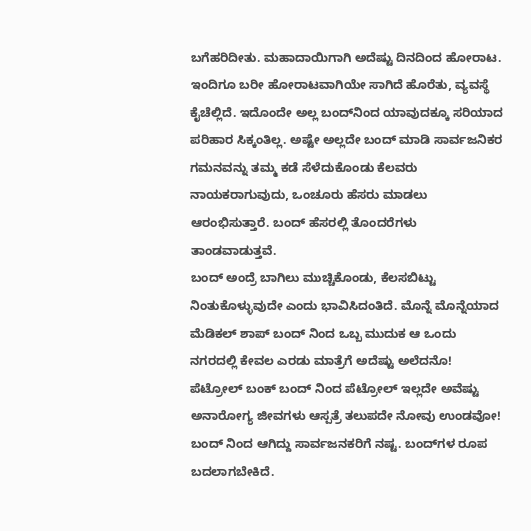ಬಗೆಹರಿದೀತು. ಮಹಾದಾಯಿಗಾಗಿ ಅದೆಷ್ಟು ದಿನದಿಂದ ಹೋರಾಟ. ಇಂದಿಗೂ ಬರೀ ಹೋರಾಟವಾಗಿಯೇ ಸಾಗಿದೆ ಹೊರೆತು, ವ್ಯವಸ್ಥೆ ಕೈಚೆಲ್ಲಿದೆ. ಇದೊಂದೇ ಅಲ್ಲ ಬಂದ್‍ನಿಂದ ಯಾವುದಕ್ಕೂ ಸರಿಯಾದ ಪರಿಹಾರ ಸಿಕ್ಕಂತಿಲ್ಲ. ಅಷ್ಟೇ ಅಲ್ಲದೇ ಬಂದ್ ಮಾಡಿ ಸಾರ್ವಜನಿಕರ ಗಮನವನ್ನು ತಮ್ಮ ಕಡೆ ಸೆಳೆದುಕೊಂಡು ಕೆಲವರು ನಾಯಕರಾಗುವುದು, ಒಂಚೂರು ಹೆಸರು ಮಾಡಲು ಆರಂಭಿಸುತ್ತಾರೆ. ಬಂದ್ ಹೆಸರಲ್ಲಿ ತೊಂದರೆಗಳು ತಾಂಡವಾಡುತ್ತವೆ.
ಬಂದ್ ಅಂದ್ರೆ ಬಾಗಿಲು ಮುಚ್ಚಿಕೊಂಡು, ಕೆಲಸಬಿಟ್ಟು ನಿಂತುಕೊಳ್ಳುವುದೇ ಎಂದು ಭಾವಿಸಿದಂತಿದೆ. ಮೊನ್ನೆ ಮೊನ್ನೆಯಾದ ಮೆಡಿಕಲ್ ಶಾಪ್ ಬಂದ್ ನಿಂದ ಒಬ್ಬ ಮುದುಕ ಆ ಒಂದು ನಗರದಲ್ಲಿ ಕೇವಲ ಎರಡು ಮಾತ್ರೆಗೆ ಅದೆಷ್ಟು ಅಲೆದನೊ! ಪೆಟ್ರೋಲ್ ಬಂಕ್ ಬಂದ್ ನಿಂದ ಪೆಟ್ರೋಲ್ ಇಲ್ಲದೇ ಅವೆಷ್ಟು ಅನಾರೋಗ್ಯ ಜೀವಗಳು ಆಸ್ಪತ್ರೆ ತಲುಪದೇ ನೋವು ಉಂಡವೋ! ಬಂದ್ ನಿಂದ ಆಗಿದ್ದು ಸಾರ್ವಜನಕರಿಗೆ ನಷ್ಟ. ಬಂದ್‍ಗಳ ರೂಪ ಬದಲಾಗಬೇಕಿದೆ.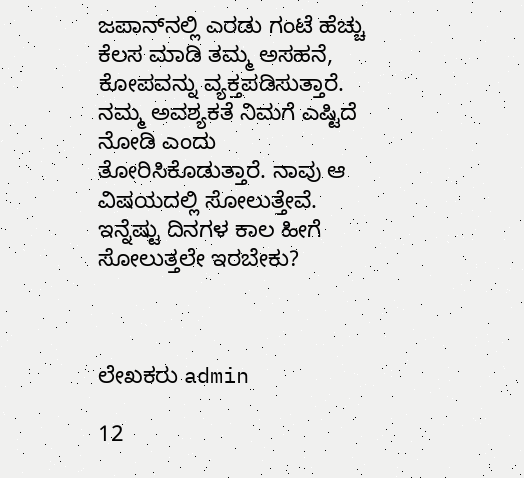ಜಪಾನ್‍ನಲ್ಲಿ ಎರಡು ಗಂಟೆ ಹೆಚ್ಚು ಕೆಲಸ ಮಾಡಿ ತಮ್ಮ ಅಸಹನೆ, ಕೋಪವನ್ನು ವ್ಯಕ್ತಪಡಿಸುತ್ತಾರೆ. ನಮ್ಮ ಅವಶ್ಯಕತೆ ನಿಮಗೆ ಎಷ್ಟಿದೆ ನೋಡಿ ಎಂದು ತೋರಿಸಿಕೊಡುತ್ತಾರೆ. ನಾವು ಆ ವಿಷಯದಲ್ಲಿ ಸೋಲುತ್ತೇವೆ. ಇನ್ನೆಷ್ಟು ದಿನಗಳ ಕಾಲ ಹೀಗೆ ಸೋಲುತ್ತಲೇ ಇರಬೇಕು?



ಲೇಖಕರು admin

12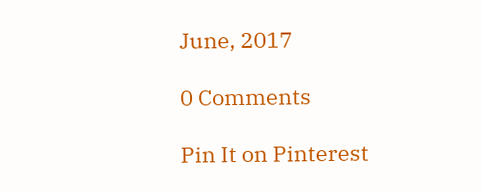June, 2017

0 Comments

Pin It on Pinterest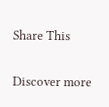Share This

Discover more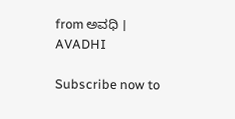from ಅವಧಿ । AVADHI

Subscribe now to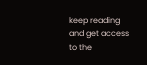keep reading and get access to the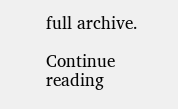full archive.

Continue reading